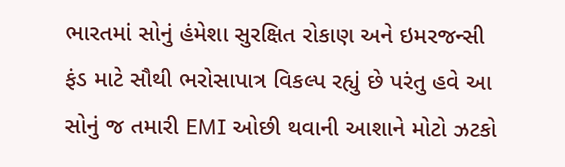ભારતમાં સોનું હંમેશા સુરક્ષિત રોકાણ અને ઇમરજન્સી ફંડ માટે સૌથી ભરોસાપાત્ર વિકલ્પ રહ્યું છે પરંતુ હવે આ સોનું જ તમારી EMI ઓછી થવાની આશાને મોટો ઝટકો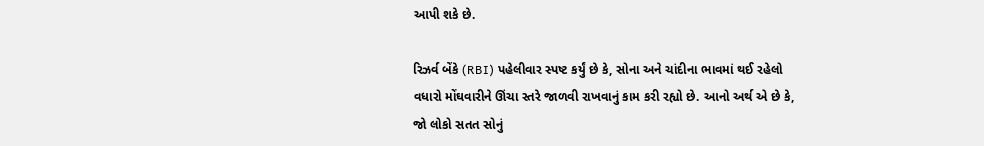આપી શકે છે.

રિઝર્વ બેંકે (RBI) પહેલીવાર સ્પષ્ટ કર્યું છે કે, સોના અને ચાંદીના ભાવમાં થઈ રહેલો વધારો મોંઘવારીને ઊંચા સ્તરે જાળવી રાખવાનું કામ કરી રહ્યો છે. આનો અર્થ એ છે કે, જો લોકો સતત સોનું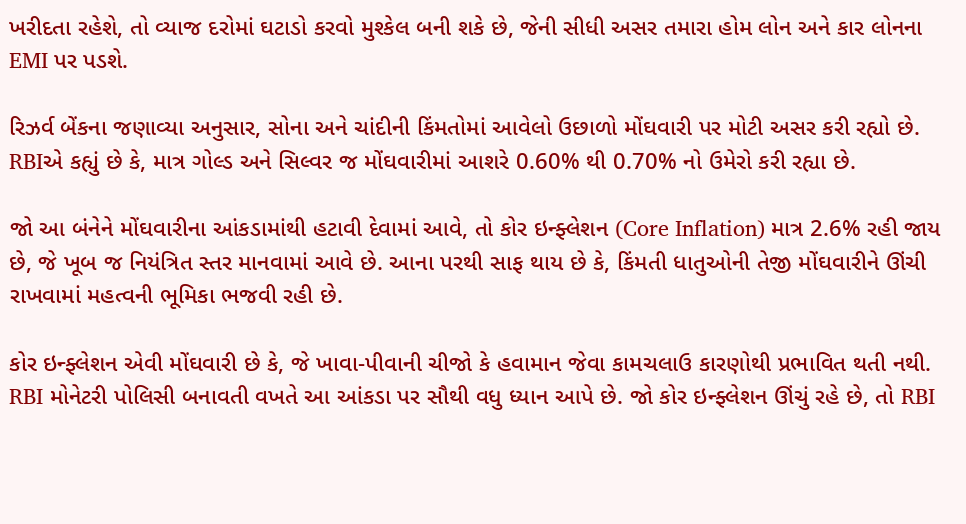ખરીદતા રહેશે, તો વ્યાજ દરોમાં ઘટાડો કરવો મુશ્કેલ બની શકે છે, જેની સીધી અસર તમારા હોમ લોન અને કાર લોનના EMI પર પડશે.

રિઝર્વ બેંકના જણાવ્યા અનુસાર, સોના અને ચાંદીની કિંમતોમાં આવેલો ઉછાળો મોંઘવારી પર મોટી અસર કરી રહ્યો છે. RBIએ કહ્યું છે કે, માત્ર ગોલ્ડ અને સિલ્વર જ મોંઘવારીમાં આશરે 0.60% થી 0.70% નો ઉમેરો કરી રહ્યા છે.

જો આ બંનેને મોંઘવારીના આંકડામાંથી હટાવી દેવામાં આવે, તો કોર ઇન્ફ્લેશન (Core Inflation) માત્ર 2.6% રહી જાય છે, જે ખૂબ જ નિયંત્રિત સ્તર માનવામાં આવે છે. આના પરથી સાફ થાય છે કે, કિંમતી ધાતુઓની તેજી મોંઘવારીને ઊંચી રાખવામાં મહત્વની ભૂમિકા ભજવી રહી છે.

કોર ઇન્ફ્લેશન એવી મોંઘવારી છે કે, જે ખાવા-પીવાની ચીજો કે હવામાન જેવા કામચલાઉ કારણોથી પ્રભાવિત થતી નથી. RBI મોનેટરી પોલિસી બનાવતી વખતે આ આંકડા પર સૌથી વધુ ધ્યાન આપે છે. જો કોર ઇન્ફ્લેશન ઊંચું રહે છે, તો RBI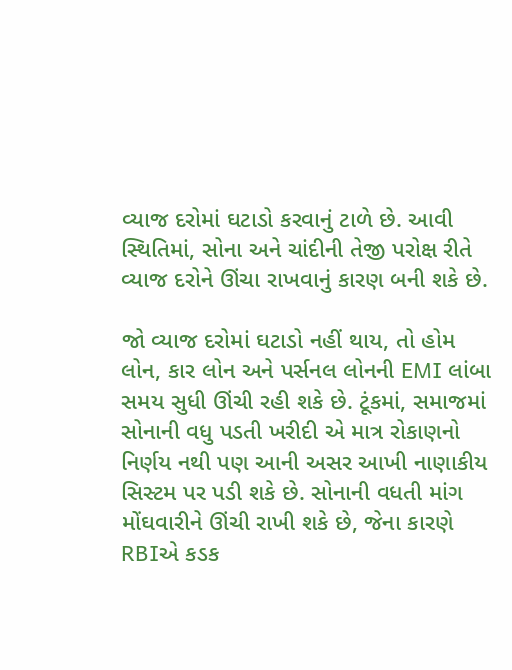વ્યાજ દરોમાં ઘટાડો કરવાનું ટાળે છે. આવી સ્થિતિમાં, સોના અને ચાંદીની તેજી પરોક્ષ રીતે વ્યાજ દરોને ઊંચા રાખવાનું કારણ બની શકે છે.

જો વ્યાજ દરોમાં ઘટાડો નહીં થાય, તો હોમ લોન, કાર લોન અને પર્સનલ લોનની EMI લાંબા સમય સુધી ઊંચી રહી શકે છે. ટૂંકમાં, સમાજમાં સોનાની વધુ પડતી ખરીદી એ માત્ર રોકાણનો નિર્ણય નથી પણ આની અસર આખી નાણાકીય સિસ્ટમ પર પડી શકે છે. સોનાની વધતી માંગ મોંઘવારીને ઊંચી રાખી શકે છે, જેના કારણે RBIએ કડક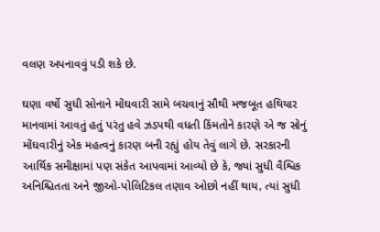વલણ અપનાવવું પડી શકે છે.

ઘણા વર્ષો સુધી સોનાને મોંઘવારી સામે બચવાનું સૌથી મજબૂત હથિયાર માનવામાં આવતું હતું પરંતુ હવે ઝડપથી વધતી કિંમતોને કારણે એ જ સોનું મોંઘવારીનું એક મહત્વનું કારણ બની રહ્યું હોય તેવું લાગે છે. સરકારની આર્થિક સમીક્ષામાં પણ સંકેત આપવામાં આવ્યો છે કે, જ્યાં સુધી વૈશ્વિક અનિશ્ચિતતા અને જીઓ-પોલિટિકલ તણાવ ઓછો નહીં થાય, ત્યાં સુધી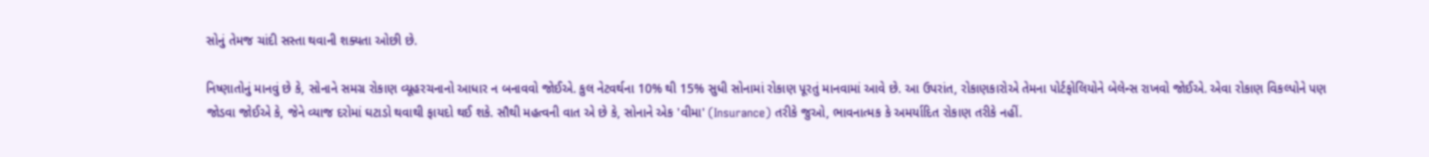સોનું તેમજ ચાંદી સસ્તા થવાની શક્યતા ઓછી છે.

નિષ્ણાતોનું માનવું છે કે, સોનાને સમગ્ર રોકાણ વ્યૂહરચનાનો આધાર ન બનાવવો જોઈએ. કુલ નેટવર્થના 10% થી 15% સુધી સોનામાં રોકાણ પૂરતું માનવામાં આવે છે. આ ઉપરાંત, રોકાણકારોએ તેમના પોર્ટફોલિયોને બેલેન્સ રાખવો જોઈએ. એવા રોકાણ વિકલ્પોને પણ જોડવા જોઈએ કે, જેને વ્યાજ દરોમાં ઘટાડો થવાથી ફાયદો થઈ શકે. સૌથી મહત્વની વાત એ છે કે, સોનાને એક 'વીમા' (Insurance) તરીકે જુઓ, ભાવનાત્મક કે અમર્યાદિત રોકાણ તરીકે નહીં.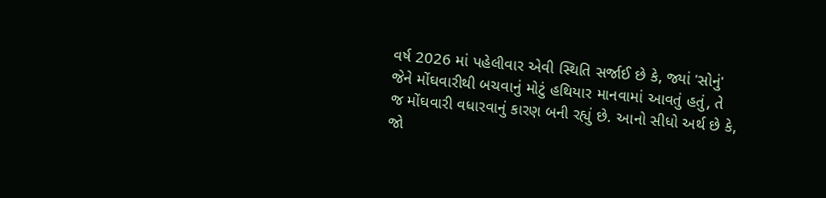વર્ષ 2026 માં પહેલીવાર એવી સ્થિતિ સર્જાઈ છે કે, જ્યાં 'સોનું' જેને મોંઘવારીથી બચવાનું મોટું હથિયાર માનવામાં આવતું હતું, તે જ મોંઘવારી વધારવાનું કારણ બની રહ્યું છે. આનો સીધો અર્થ છે કે, જો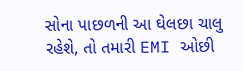સોના પાછળની આ ઘેલછા ચાલુ રહેશે, તો તમારી EMI ઓછી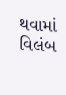થવામાં વિલંબ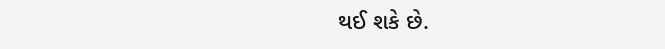થઈ શકે છે.